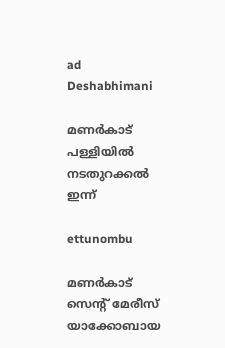ad
Deshabhimani

മണർകാട്‌ പള്ളിയിൽ നടതുറക്കൽ ഇന്ന്‌

ettunombu

മണർകാട്‌ സെന്റ്‌ മേരീസ്‌ യാക്കോബായ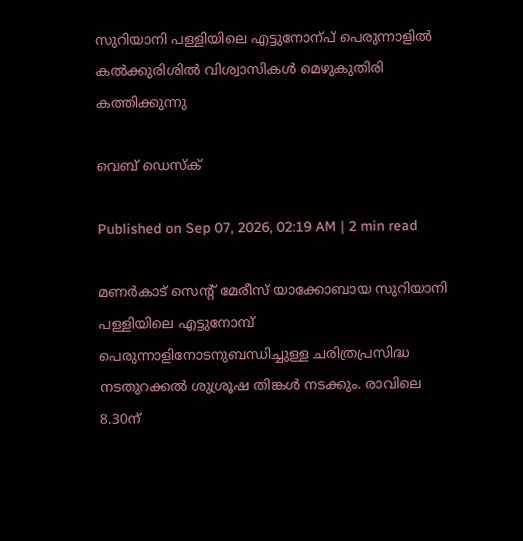സുറിയാനി പള്ളിയിലെ എട്ടുനോന്പ്‌ പെരുന്നാളിൽ കൽക്കുരിശിൽ വിശ്വാസികൾ മെഴുകുതിരി കത്തിക്കുന്നു

വെബ് ഡെസ്ക്

Published on Sep 07, 2026, 02:19 AM | 2 min read

മണർകാട്‌ സെന്റ് മേരീസ് യാക്കോബായ സുറിയാനി പള്ളിയിലെ എട്ടുനോമ്പ് പെരുന്നാളിനോടനുബന്ധിച്ചുള്ള ചരിത്രപ്രസിദ്ധ നടതുറക്കൽ ശുശ്രൂഷ തിങ്കൾ നടക്കും. രാവിലെ 8.30ന്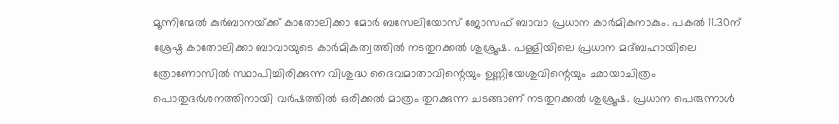മൂന്നിന്മേൽ കുർബാനയ്‌ക്ക്‌ കാതോലിക്കാ മോർ ബസേലിയോസ് ജോസഫ് ബാവാ പ്രധാന കാർമികനാകും. പകൽ 11.30ന് ശ്രേഷ്ഠ കാതോലിക്കാ ബാവായുടെ കാർമികത്വത്തിൽ നടതുറക്കൽ ശുശ്രൂഷ. പള്ളിയിലെ പ്രധാന മദ്ബഹായിലെ ത്രോണോസിൽ സ്ഥാപിച്ചിരിക്കുന്ന വിശുദ്ധ ദൈവമാതാവിന്റെയും ഉണ്ണിയേശുവിന്റെയും ഛായാചിത്രം പൊതുദർശനത്തിനായി വർഷത്തിൽ ഒരിക്കൽ മാത്രം തുറക്കുന്ന ചടങ്ങാണ് നടതുറക്കൽ ശുശ്രൂഷ. പ്രധാന പെരുന്നാൾ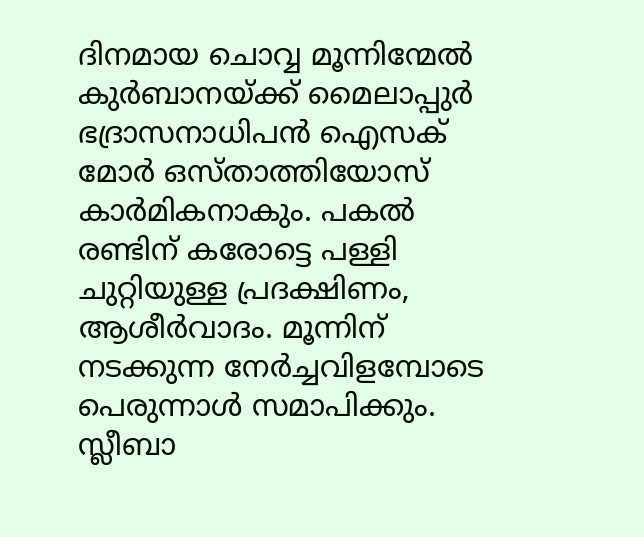ദിനമായ ചൊവ്വ മൂന്നിന്മേൽ കുർബാനയ്ക്ക് മൈലാപ്പുർ ഭദ്രാസനാധിപൻ ഐസക് മോർ ഒസ്താത്തിയോസ് കാർമികനാകും. പകൽ രണ്ടിന് കരോട്ടെ പള്ളി ചുറ്റിയുള്ള പ്രദക്ഷിണം, ആശീർവാദം. മൂന്നിന് നടക്കുന്ന നേർച്ചവിളമ്പോടെ പെരുന്നാൾ സമാപിക്കും. സ്ലീബാ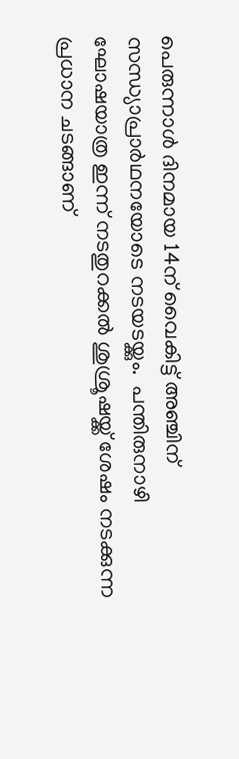പെരുന്നാൾ ദിനമായ 14ന് വൈകിട്ട് അ‍ഞ്ചിന് സന്ധ്യാപ്രാർഥനയോടെ നടയടയ്ക്കും.  പന്തിരുനാഴി
ഘോഷയാത്ര ഇന്ന് നടതുറക്കൽ ശുശ്രൂഷയ്ക്ക് ശേഷം നടക്കുന്ന പ്രധാന ചടങ്ങാണ്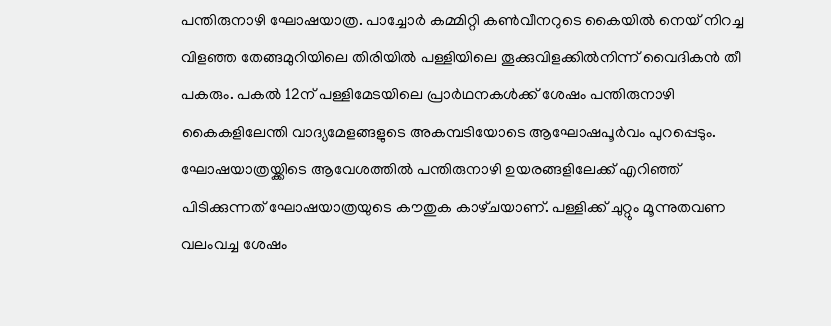പന്തിരുനാഴി ഘോഷയാത്ര. പാച്ചോർ കമ്മിറ്റി കൺവീനറുടെ കൈയിൽ നെയ്‌ നിറച്ച വിളഞ്ഞ തേങ്ങമുറിയിലെ തിരിയിൽ പള്ളിയിലെ തൂക്കുവിളക്കിൽനിന്ന്‌ വൈദികൻ തീ പകരും. പകൽ 12ന് പള്ളിമേടയിലെ പ്രാർഥനകൾക്ക് ശേഷം പന്തിരുനാഴി കൈകളിലേന്തി വാദ്യമേളങ്ങളുടെ അകമ്പടിയോടെ ആഘോഷപൂർവം പുറപ്പെടും. ഘോഷയാത്രയ്ക്കിടെ ആവേശത്തിൽ പന്തിരുനാഴി ഉയരങ്ങളിലേക്ക് എറിഞ്ഞ് പിടിക്കുന്നത് ഘോഷയാത്രയുടെ കൗതുക കാഴ്‌ചയാണ്‌. പള്ളിക്ക് ചുറ്റും മൂന്നുതവണ വലംവച്ച ശേഷം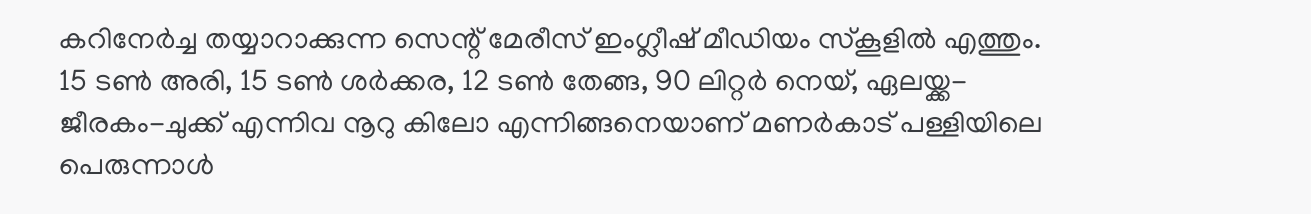കറിനേർച്ച തയ്യാറാക്കുന്ന സെന്റ് മേരീസ് ഇംഗ്ലീഷ് മീഡിയം സ്കൂളിൽ എത്തും. 15 ടൺ അരി, 15 ടൺ ശർക്കര, 12 ടൺ തേങ്ങ, 90 ലിറ്റർ നെയ്, ഏലയ്ക്ക- ജീരകം-ചുക്ക് എന്നിവ നൂറു കിലോ എന്നിങ്ങനെയാണ് മണർകാട്‌ പള്ളിയിലെ പെരുന്നാൾ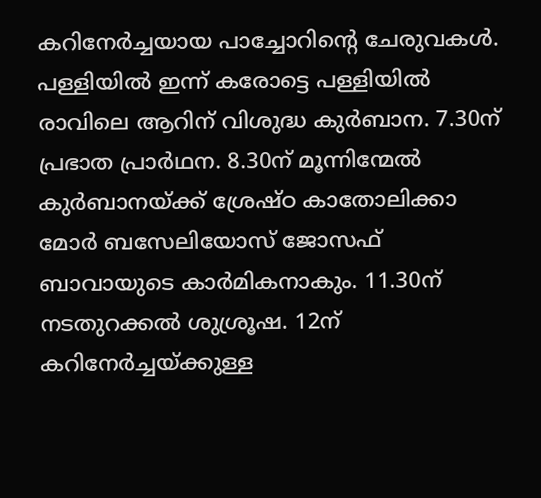കറിനേർച്ചയായ പാച്ചോറിന്റെ ചേരുവകൾ.  പള്ളിയിൽ ഇന്ന് കരോട്ടെ പള്ളിയിൽ രാവിലെ ആറിന് വിശുദ്ധ കുർബാന. 7.30ന് പ്രഭാത പ്രാർഥന. 8.30ന് മൂന്നിന്മേൽ കുർബാനയ്‌ക്ക്‌ ശ്രേഷ്ഠ കാതോലിക്കാ മോർ ബസേലിയോസ് ജോസഫ് ബാവായുടെ കാർമികനാകും. 11.30ന് നടതുറക്കൽ ശുശ്രൂഷ. 12ന് കറിനേർച്ചയ്ക്കുള്ള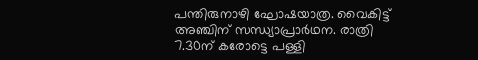പന്തിരുനാഴി ഘോഷയാത്ര. വൈകിട്ട് അഞ്ചിന് സന്ധ്യാപ്രാർഥന. രാത്രി 7.30ന് കരോട്ടെ പള്ളി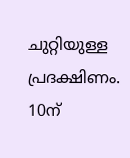ചുറ്റിയുള്ള പ്രദക്ഷിണം. 10ന്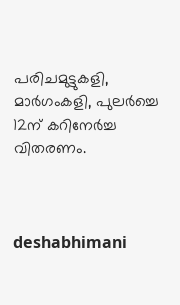പരിചമുട്ടുകളി, മാർഗംകളി, പുലർച്ചെ 12ന് കറിനേർച്ച വിതരണം.



deshabhimani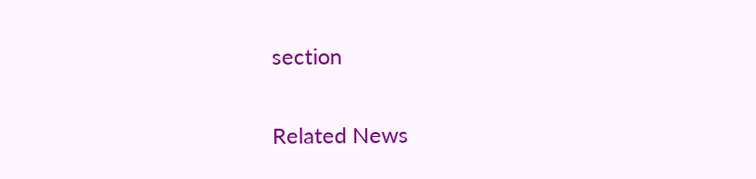section

Related News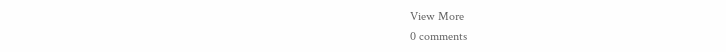View More
0 comments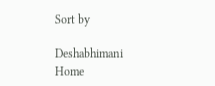Sort by

Deshabhimani
Home